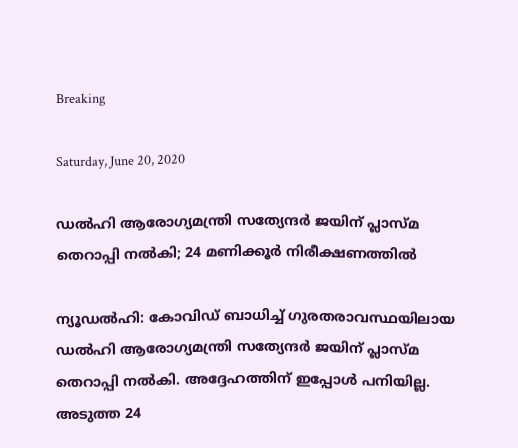Breaking

Saturday, June 20, 2020

ഡല്‍ഹി ആരോഗ്യമന്ത്രി സത്യേന്ദര്‍ ജയിന് പ്ലാസ്മ തെറാപ്പി നല്‍കി; 24 മണിക്കൂര്‍ നിരീക്ഷണത്തില്‍

ന്യൂഡൽഹി: കോവിഡ് ബാധിച്ച് ഗുരതരാവസ്ഥയിലായ ഡൽഹി ആരോഗ്യമന്ത്രി സത്യേന്ദർ ജയിന് പ്ലാസ്മ തെറാപ്പി നൽകി. അദ്ദേഹത്തിന് ഇപ്പോൾ പനിയില്ല. അടുത്ത 24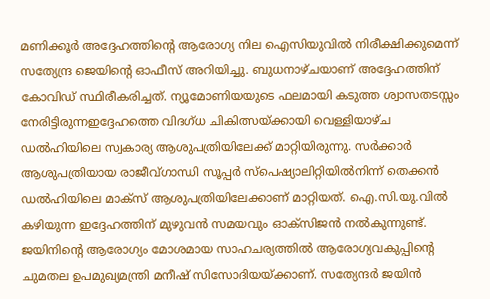മണിക്കൂർ അദ്ദേഹത്തിന്റെ ആരോഗ്യ നില ഐസിയുവിൽ നിരീക്ഷിക്കുമെന്ന് സത്യേന്ദ്ര ജെയിന്റെ ഓഫീസ് അറിയിച്ചു. ബുധനാഴ്ചയാണ് അദ്ദേഹത്തിന് കോവിഡ് സ്ഥിരീകരിച്ചത്. ന്യൂമോണിയയുടെ ഫലമായി കടുത്ത ശ്വാസതടസ്സം നേരിട്ടിരുന്നഇദ്ദേഹത്തെ വിദഗ്ധ ചികിത്സയ്ക്കായി വെള്ളിയാഴ്ച ഡൽഹിയിലെ സ്വകാര്യ ആശുപത്രിയിലേക്ക് മാറ്റിയിരുന്നു. സർക്കാർ ആശുപത്രിയായ രാജീവ്ഗാന്ധി സൂപ്പർ സ്പെഷ്യാലിറ്റിയിൽനിന്ന് തെക്കൻ ഡൽഹിയിലെ മാക്സ് ആശുപത്രിയിലേക്കാണ് മാറ്റിയത്. ഐ.സി.യു.വിൽ കഴിയുന്ന ഇദ്ദേഹത്തിന് മുഴുവൻ സമയവും ഓക്സിജൻ നൽകുന്നുണ്ട്. ജയിനിന്റെ ആരോഗ്യം മോശമായ സാഹചര്യത്തിൽ ആരോഗ്യവകുപ്പിന്റെ ചുമതല ഉപമുഖ്യമന്ത്രി മനീഷ് സിസോദിയയ്ക്കാണ്. സത്യേന്ദർ ജയിൻ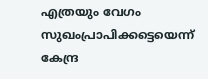എത്രയും വേഗം സുഖംപ്രാപിക്കട്ടെയെന്ന് കേന്ദ്ര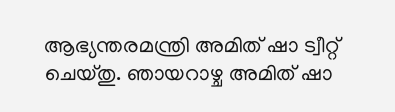ആഭ്യന്തരമന്ത്രി അമിത് ഷാ ട്വീറ്റ് ചെയ്തു. ഞായറാഴ്ച അമിത് ഷാ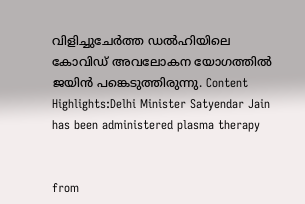വിളിച്ചുചേർത്ത ഡൽഹിയിലെ കോവിഡ് അവലോകന യോഗത്തിൽ ജയിൻ പങ്കെടുത്തിരുന്നു. Content Highlights:Delhi Minister Satyendar Jain has been administered plasma therapy


from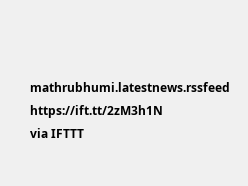mathrubhumi.latestnews.rssfeed https://ift.tt/2zM3h1N
via IFTTT